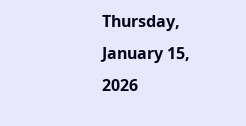Thursday, January 15, 2026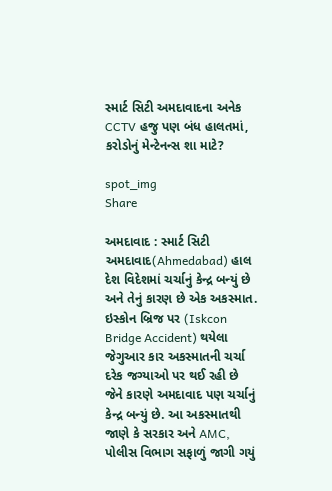સ્માર્ટ સિટી અમદાવાદના અનેક CCTV હજુ પણ બંધ હાલતમાં, કરોડોનું મેન્ટેનન્સ શા માટે?

spot_img
Share

અમદાવાદ : સ્માર્ટ સિટી અમદાવાદ(Ahmedabad) હાલ દેશ વિદેશમાં ચર્ચાનું કેન્દ્ર બન્યું છે અને તેનું કારણ છે એક અકસ્માત. ઇસ્કોન બ્રિજ પર (Iskcon Bridge Accident) થયેલા જેગુઆર કાર અકસ્માતની ચર્ચા દરેક જગ્યાઓ પર થઈ રહી છે જેને કારણે અમદાવાદ પણ ચર્ચાનું કેન્દ્ર બન્યું છે. આ અકસ્માતથી જાણે કે સરકાર અને AMC, પોલીસ વિભાગ સફાળું જાગી ગયું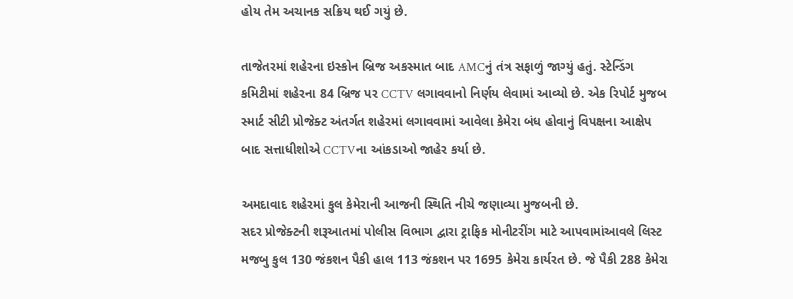હોય તેમ અચાનક સક્રિય થઈ ગયું છે.

તાજેતરમાં શહેરના ઇસ્કોન બ્રિજ અકસ્માત બાદ AMCનું તંત્ર સફાળું જાગ્યું હતું. સ્ટેન્ડિંગ કમિટીમાં શહેરના 84 બ્રિજ પર CCTV લગાવવાનો નિર્ણય લેવામાં આવ્યો છે. એક રિપોર્ટ મુજબ સ્માર્ટ સીટી પ્રોજેક્ટ અંતર્ગત શહેરમાં લગાવવામાં આવેલા કેમેરા બંધ હોવાનું વિપક્ષના આક્ષેપ બાદ સત્તાધીશોએ CCTVના આંકડાઓ જાહેર કર્યા છે.

અમદાવાદ શહેરમાં કુલ કેમેરાની આજની સ્થિતિ નીચે જણાવ્યા મુજબની છે.
સદર પ્રોજેક્ટની શરૂઆતમાં પોલીસ વિભાગ દ્વારા ટ્રાફિક મોનીટરીંગ માટે આપવામાંઆવલે લિસ્ટ મજબુ કુલ 130 જંકશન પૈકી હાલ 113 જંકશન પર 1695 કેમેરા કાર્યરત છે. જે પૈકી 288 કેમેરા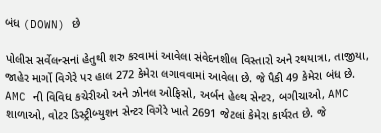બંધ (DOWN) છે

પોલીસ સર્વેલન્સનાં હેતુથી શરુ કરવામાં આવેલા સંવેદનશીલ વિસ્તારો અને રથયાત્રા, તાજીયા, જાહેર માર્ગો વિગેરે પર હાલ 272 કેમેરા લગાવવામાં આવેલા છે. જે પૈકી 49 કેમેરા બંધ છે. AMC ની વિવિધ કચેરીઓ અને ઝોનલ ઓફિસો, અર્બન હેલ્થ સેન્ટર, બગીચાઓ, AMC શાળાઓ, વોટર ડિસ્ટ્રીબ્યુશન સેન્ટર વિગેરે ખાતે 2691 જેટલાં કેમેરા કાર્યરત છે. જે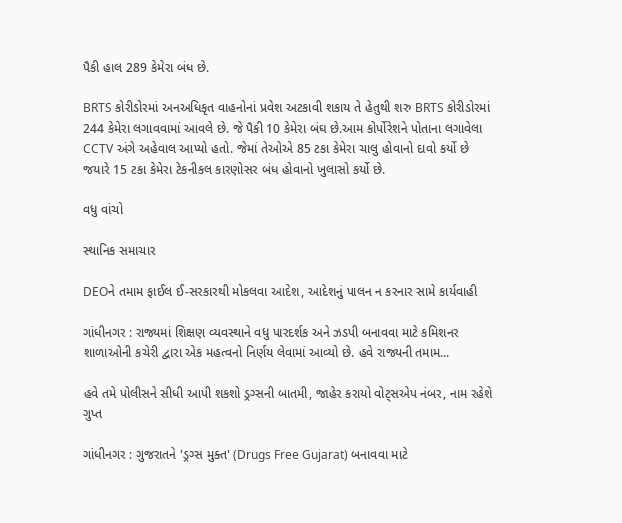પૈકી હાલ 289 કેમેરા બંધ છે.

BRTS કોરીડોરમાં અનઅધિકૃત વાહનોનાં પ્રવેશ અટકાવી શકાય તે હેતુથી શરુ BRTS કોરીડોરમાં 244 કેમેરા લગાવવામાં આવલે છે. જે પૈકી 10 કેમેરા બંઘ છે.આમ કોર્પોરેશને પોતાના લગાવેલા CCTV અંગે અહેવાલ આપ્યો હતો. જેમાં તેઓએ 85 ટકા કેમેરા ચાલુ હોવાનો દાવો કર્યો છે જયારે 15 ટકા કેમેરા ટેકનીકલ કારણોસર બંધ હોવાનો ખુલાસો કર્યો છે.

વધુ વાંચો

સ્થાનિક સમાચાર

DEOને તમામ ફાઈલ ઈ-સરકારથી મોકલવા આદેશ, આદેશનું પાલન ન કરનાર સામે કાર્યવાહી

ગાંધીનગર : રાજ્યમાં શિક્ષણ વ્યવસ્થાને વધુ પારદર્શક અને ઝડપી બનાવવા માટે કમિશનર શાળાઓની કચેરી દ્વારા એક મહત્વનો નિર્ણય લેવામાં આવ્યો છે. હવે રાજ્યની તમામ...

હવે તમે પોલીસને સીધી આપી શકશો ડ્રગ્સની બાતમી, જાહેર કરાયો વોટ્સએપ નંબર, નામ રહેશે ગુપ્ત

ગાંધીનગર : ગુજરાતને 'ડ્રગ્સ મુક્ત' (Drugs Free Gujarat) બનાવવા માટે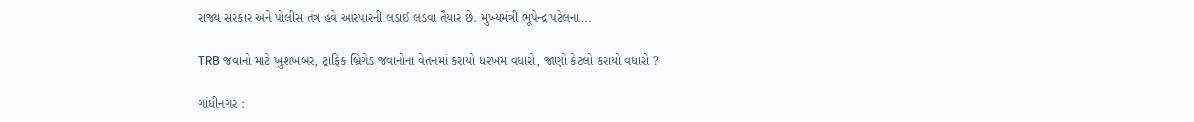રાજ્ય સરકાર અને પોલીસ તંત્ર હવે આરપારની લડાઈ લડવા તૈયાર છે. મુખ્યમંત્રી ભૂપેન્દ્ર પટેલના...

TRB જવાનો માટે ખુશખબર, ટ્રાફિક બ્રિગેડ જવાનોના વેતનમાં કરાયો ધરખમ વધારો, જાણો કેટલો કરાયો વધારો ?

ગાંધીનગર :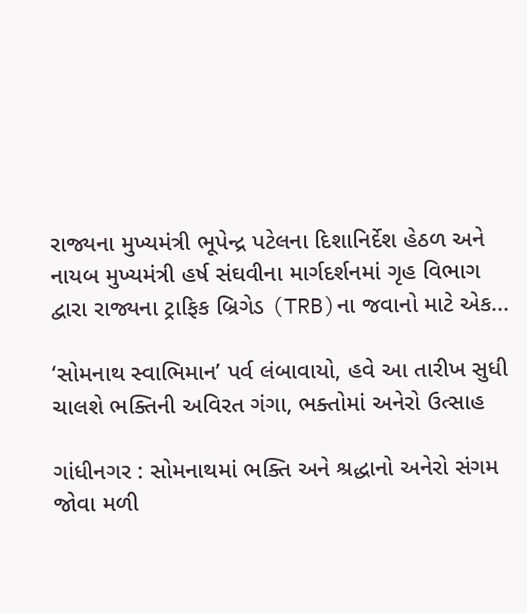રાજ્યના મુખ્યમંત્રી ભૂપેન્દ્ર પટેલના દિશાનિર્દેશ હેઠળ અને નાયબ મુખ્યમંત્રી હર્ષ સંઘવીના માર્ગદર્શનમાં ગૃહ વિભાગ દ્વારા રાજ્યના ટ્રાફિક બ્રિગેડ (TRB)ના જવાનો માટે એક...

‘સોમનાથ સ્વાભિમાન’ પર્વ લંબાવાયો, હવે આ તારીખ સુધી ચાલશે ભક્તિની અવિરત ગંગા, ભક્તોમાં અનેરો ઉત્સાહ

ગાંધીનગર : સોમનાથમાં ભક્તિ અને શ્રદ્ધાનો અનેરો સંગમ જોવા મળી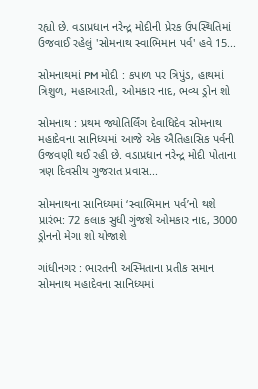રહ્યો છે. વડાપ્રધાન નરેન્દ્ર મોદીની પ્રેરક ઉપસ્થિતિમાં ઉજવાઈ રહેલું 'સોમનાથ સ્વાભિમાન પર્વ' હવે 15...

સોમનાથમાં PM મોદી : કપાળ પર ત્રિપુંડ, હાથમાં ત્રિશુળ, મહાઆરતી, ઓમકાર નાદ, ભવ્ય ડ્રોન શો

સોમનાથ : પ્રથમ જ્યોતિર્લિંગ દેવાધિદેવ સોમનાથ મહાદેવના સાનિધ્યમાં આજે એક ઐતિહાસિક પર્વની ઉજવણી થઈ રહી છે. વડાપ્રધાન નરેન્દ્ર મોદી પોતાના ત્રણ દિવસીય ગુજરાત પ્રવાસ...

સોમનાથના સાનિધ્યમાં ‘સ્વાભિમાન પર્વ’નો થશે પ્રારંભ: 72 કલાક સુધી ગુંજશે ઓમકાર નાદ, 3000 ડ્રોનનો મેગા શો યોજાશે

ગાંધીનગર : ભારતની અસ્મિતાના પ્રતીક સમાન સોમનાથ મહાદેવના સાનિધ્યમાં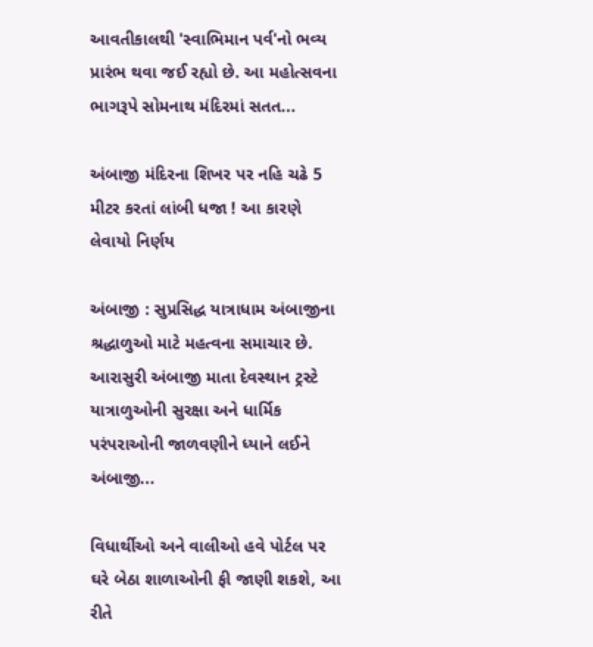આવતીકાલથી 'સ્વાભિમાન પર્વ'નો ભવ્ય પ્રારંભ થવા જઈ રહ્યો છે. આ મહોત્સવના ભાગરૂપે સોમનાથ મંદિરમાં સતત...

અંબાજી મંદિરના શિખર પર નહિ ચઢે 5 મીટર કરતાં લાંબી ધજા ! આ કારણે લેવાયો નિર્ણય

અંબાજી : સુપ્રસિદ્ધ યાત્રાધામ અંબાજીના શ્રદ્ધાળુઓ માટે મહત્વના સમાચાર છે. આરાસુરી અંબાજી માતા દેવસ્થાન ટ્રસ્ટે યાત્રાળુઓની સુરક્ષા અને ધાર્મિક પરંપરાઓની જાળવણીને ધ્યાને લઈને અંબાજી...

વિધાર્થીઓ અને વાલીઓ હવે પોર્ટલ પર ઘરે બેઠા શાળાઓની ફી જાણી શકશે, આ રીતે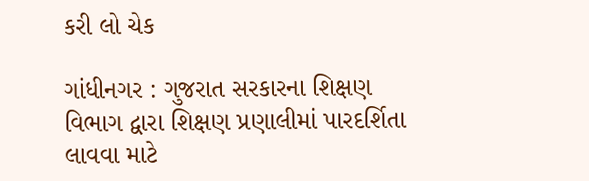કરી લો ચેક

ગાંધીનગર : ગુજરાત સરકારના શિક્ષણ વિભાગ દ્વારા શિક્ષણ પ્રણાલીમાં પારદર્શિતા લાવવા માટે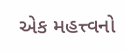એક મહત્ત્વનો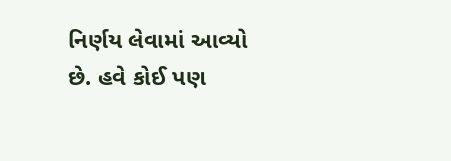નિર્ણય લેવામાં આવ્યો છે. હવે કોઈ પણ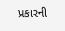પ્રકારની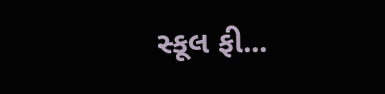સ્કૂલ ફી...